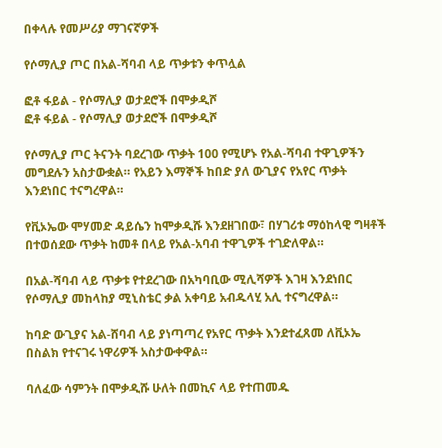በቀላሉ የመሥሪያ ማገናኛዎች

የሶማሊያ ጦር በአል-ሻባብ ላይ ጥቃቱን ቀጥሏል

ፎቶ ፋይል - የሶማሊያ ወታደሮች በሞቃዲሾ
ፎቶ ፋይል - የሶማሊያ ወታደሮች በሞቃዲሾ

የሶማሊያ ጦር ትናንት ባደረገው ጥቃት 100 የሚሆኑ የአል-ሻባብ ተዋጊዎችን መግደሉን አስታውቋል። የአይን እማኞች ከበድ ያለ ውጊያና የአየር ጥቃት እንደነበር ተናግረዋል።

የቪኦኤው ሞሃመድ ዳይሴን ከሞቃዲሹ እንደዘገበው፣ በሃገሪቱ ማዕከላዊ ግዛቶች በተወሰደው ጥቃት ከመቶ በላይ የአል-አባብ ተዋጊዎች ተገድለዋል።

በአል-ሻባብ ላይ ጥቃቱ የተደረገው በአካባቢው ሚሊሻዎች እገዛ እንደነበር የሶማሊያ መከላከያ ሚኒስቴር ቃል አቀባይ አብዱላሂ አሊ ተናግረዋል።

ከባድ ውጊያና አል-ሸባብ ላይ ያነጣጣረ የአየር ጥቃት እንደተፈጸመ ለቪኦኤ በስልክ የተናገሩ ነዋሪዎች አስታውቀዋል።

ባለፈው ሳምንት በሞቃዲሹ ሁለት በመኪና ላይ የተጠመዱ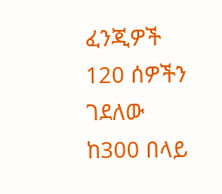ፈንጂዎች 120 ሰዎችን ገደለው ከ300 በላይ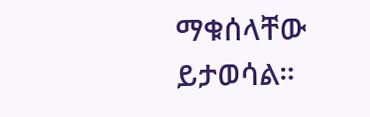ማቁሰላቸው ይታወሳል።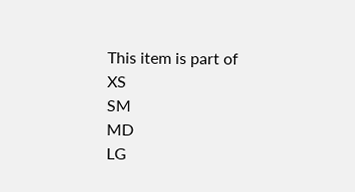This item is part of
XS
SM
MD
LG